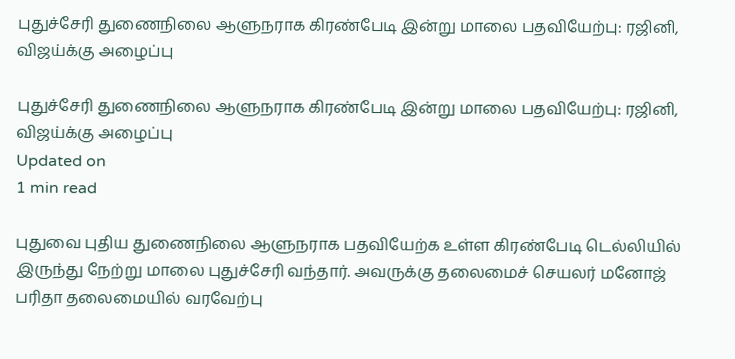புதுச்சேரி துணைநிலை ஆளுநராக கிரண்பேடி இன்று மாலை பதவியேற்பு: ரஜினி, விஜய்க்கு அழைப்பு

புதுச்சேரி துணைநிலை ஆளுநராக கிரண்பேடி இன்று மாலை பதவியேற்பு: ரஜினி, விஜய்க்கு அழைப்பு
Updated on
1 min read

புதுவை புதிய துணைநிலை ஆளுநராக பதவியேற்க உள்ள கிரண்பேடி டெல்லியில் இருந்து நேற்று மாலை புதுச்சேரி வந்தார். அவருக்கு தலைமைச் செயலர் மனோஜ் பரிதா தலைமையில் வரவேற்பு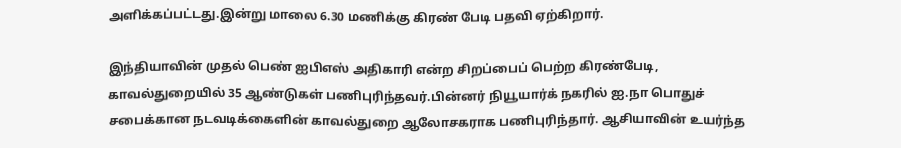அளிக்கப்பட்டது.இன்று மாலை 6.30 மணிக்கு கிரண் பேடி பதவி ஏற்கிறார்.

இந்தியாவின் முதல் பெண் ஐபிஎஸ் அதிகாரி என்ற சிறப்பைப் பெற்ற கிரண்பேடி, காவல்துறையில் 35 ஆண்டுகள் பணிபுரிந்தவர்.பின்னர் நியூயார்க் நகரில் ஐ.நா பொதுச் சபைக்கான நடவடிக்கைளின் காவல்துறை ஆலோசகராக பணிபுரிந்தார். ஆசியாவின் உயர்ந்த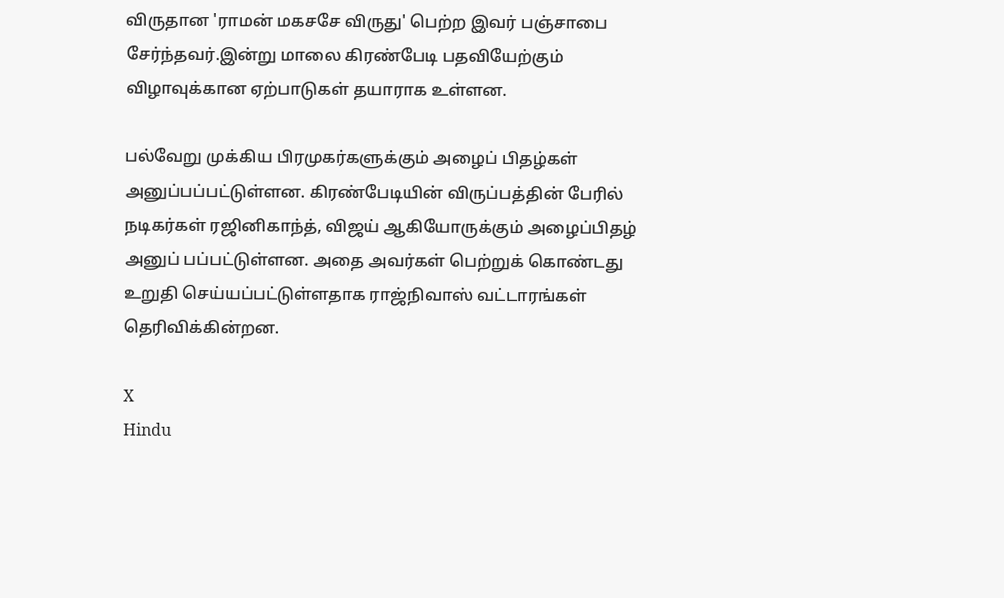விருதான 'ராமன் மகசசே விருது' பெற்ற இவர் பஞ்சாபை சேர்ந்தவர்.இன்று மாலை கிரண்பேடி பதவியேற்கும் விழாவுக்கான ஏற்பாடுகள் தயாராக உள்ளன.

பல்வேறு முக்கிய பிரமுகர்களுக்கும் அழைப் பிதழ்கள் அனுப்பப்பட்டுள்ளன. கிரண்பேடியின் விருப்பத்தின் பேரில் நடிகர்கள் ரஜினிகாந்த், விஜய் ஆகியோருக்கும் அழைப்பிதழ் அனுப் பப்பட்டுள்ளன. அதை அவர்கள் பெற்றுக் கொண்டது உறுதி செய்யப்பட்டுள்ளதாக ராஜ்நிவாஸ் வட்டாரங்கள் தெரிவிக்கின்றன.

X
Hindu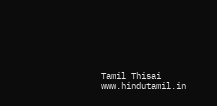Tamil Thisai
www.hindutamil.in